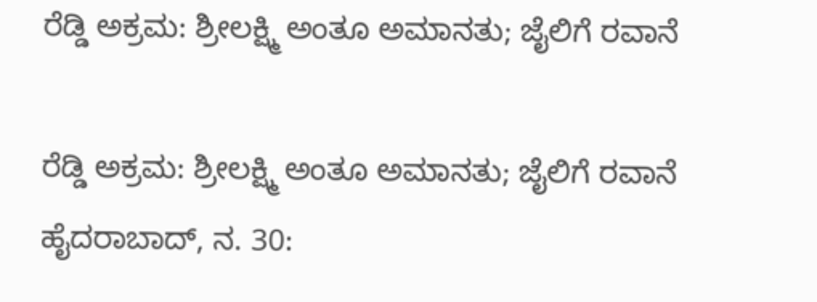ರೆಡ್ಡಿ ಅಕ್ರಮ: ಶ್ರೀಲಕ್ಷ್ಮಿ ಅಂತೂ ಅಮಾನತು; ಜೈಲಿಗೆ ರವಾನೆ

ರೆಡ್ಡಿ ಅಕ್ರಮ: ಶ್ರೀಲಕ್ಷ್ಮಿ ಅಂತೂ ಅಮಾನತು; ಜೈಲಿಗೆ ರವಾನೆ
ಹೈದರಾಬಾದ್, ನ. 30: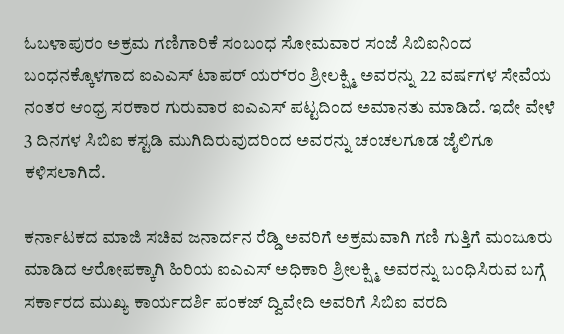ಓಬಳಾಪುರಂ ಅಕ್ರಮ ಗಣಿಗಾರಿಕೆ ಸಂಬಂಧ ಸೋಮವಾರ ಸಂಜೆ ಸಿಬಿಐನಿಂದ ಬಂಧನಕ್ಕೊಳಗಾದ ಐಎಎಸ್ ಟಾಪರ್ ಯರ‌್ರಂ ಶ್ರೀಲಕ್ಷ್ಮಿ ಅವರನ್ನು 22 ವರ್ಷಗಳ ಸೇವೆಯ ನಂತರ ಆಂಧ್ರ ಸರಕಾರ ಗುರುವಾರ ಐಎಎಸ್ ಪಟ್ಟದಿಂದ ಅಮಾನತು ಮಾಡಿದೆ. ಇದೇ ವೇಳೆ 3 ದಿನಗಳ ಸಿಬಿಐ ಕಸ್ಟಡಿ ಮುಗಿದಿರುವುದರಿಂದ ಅವರನ್ನು ಚಂಚಲಗೂಡ ಜೈಲಿಗೂ ಕಳಿಸಲಾಗಿದೆ.

ಕರ್ನಾಟಕದ ಮಾಜಿ ಸಚಿವ ಜನಾರ್ದನ ರೆಡ್ಡಿ ಅವರಿಗೆ ಅಕ್ರಮವಾಗಿ ಗಣಿ ಗುತ್ತಿಗೆ ಮಂಜೂರು ಮಾಡಿದ ಆರೋಪಕ್ಕಾಗಿ ಹಿರಿಯ ಐಎಎಸ್ ಅಧಿಕಾರಿ ಶ್ರೀಲಕ್ಷ್ಮಿ ಅವರನ್ನು ಬಂಧಿಸಿರುವ ಬಗ್ಗೆ ಸರ್ಕಾರದ ಮುಖ್ಯ ಕಾರ್ಯದರ್ಶಿ ಪಂಕಜ್ ದ್ವಿವೇದಿ ಅವರಿಗೆ ಸಿಬಿಐ ವರದಿ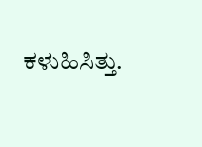ಕಳುಹಿಸಿತ್ತು.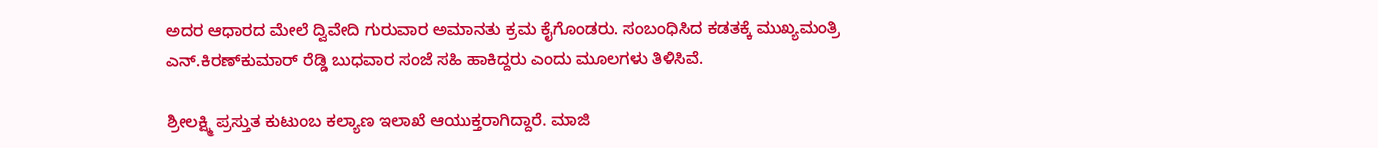ಅದರ ಆಧಾರದ ಮೇಲೆ ದ್ವಿವೇದಿ ಗುರುವಾರ ಅಮಾನತು ಕ್ರಮ ಕೈಗೊಂಡರು. ಸಂಬಂಧಿಸಿದ ಕಡತಕ್ಕೆ ಮುಖ್ಯಮಂತ್ರಿ ಎನ್.ಕಿರಣ್‌ಕುಮಾರ್ ರೆಡ್ಡಿ ಬುಧವಾರ ಸಂಜೆ ಸಹಿ ಹಾಕಿದ್ದರು ಎಂದು ಮೂಲಗಳು ತಿಳಿಸಿವೆ.

ಶ್ರೀಲಕ್ಷ್ಮಿ ಪ್ರಸ್ತುತ ಕುಟುಂಬ ಕಲ್ಯಾಣ ಇಲಾಖೆ ಆಯುಕ್ತರಾಗಿದ್ದಾರೆ. ಮಾಜಿ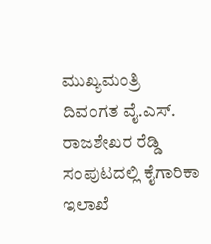ಮುಖ್ಯಮಂತ್ರಿ ದಿವಂಗತ ವೈ.ಎಸ್. ರಾಜಶೇಖರ ರೆಡ್ಡಿ ಸಂಪುಟದಲ್ಲಿ ಕೈಗಾರಿಕಾ ಇಲಾಖೆ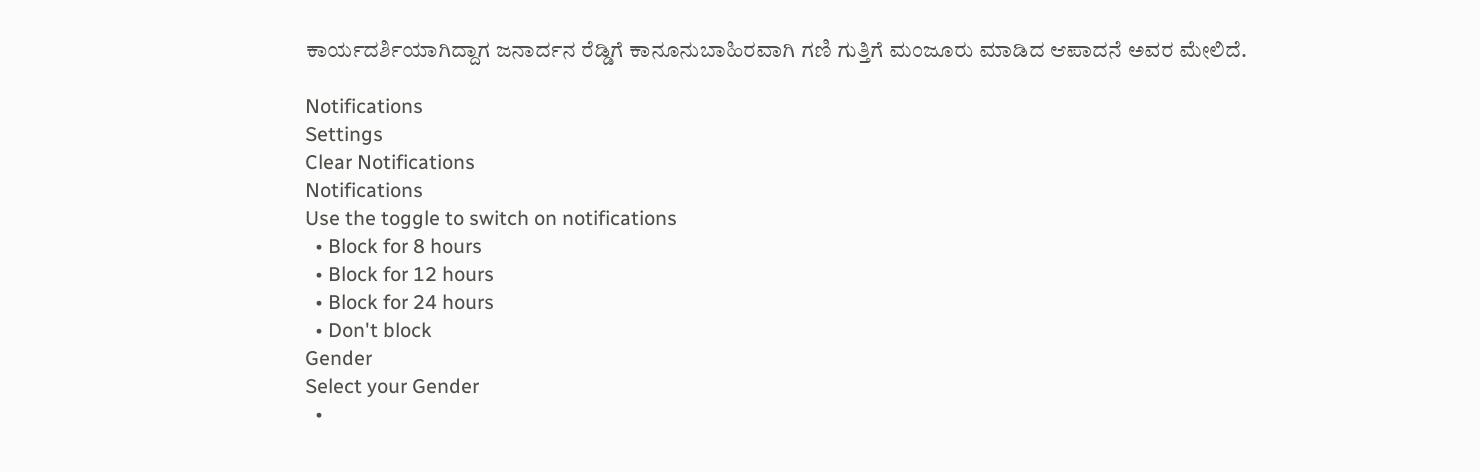ಕಾರ್ಯದರ್ಶಿಯಾಗಿದ್ದಾಗ ಜನಾರ್ದನ ರೆಡ್ಡಿಗೆ ಕಾನೂನುಬಾಹಿರವಾಗಿ ಗಣಿ ಗುತ್ತಿಗೆ ಮಂಜೂರು ಮಾಡಿದ ಆಪಾದನೆ ಅವರ ಮೇಲಿದೆ.

Notifications
Settings
Clear Notifications
Notifications
Use the toggle to switch on notifications
  • Block for 8 hours
  • Block for 12 hours
  • Block for 24 hours
  • Don't block
Gender
Select your Gender
  •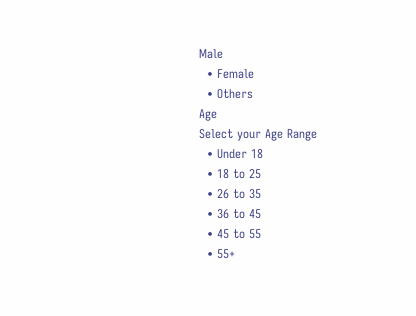Male
  • Female
  • Others
Age
Select your Age Range
  • Under 18
  • 18 to 25
  • 26 to 35
  • 36 to 45
  • 45 to 55
  • 55+